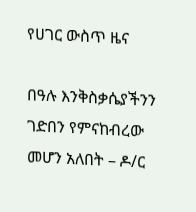የሀገር ውስጥ ዜና

በዓሉ እንቅስቃሴያችንን ገድበን የምናከብረው መሆን አለበት – ዶ/ር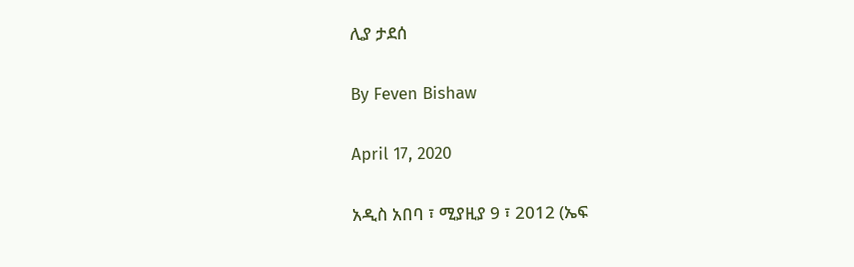ሊያ ታደሰ

By Feven Bishaw

April 17, 2020

አዲስ አበባ ፣ ሚያዚያ 9 ፣ 2012 (ኤፍ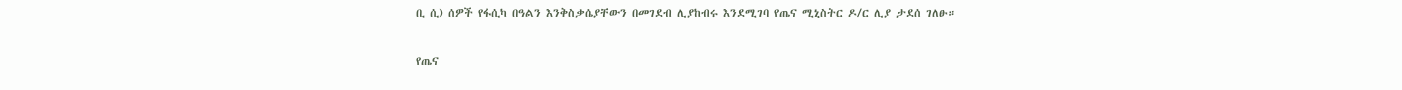ቢ ሲ) ሰዎች የፋሲካ በዓልን እንቅስቃሴያቸውን በመገደብ ሊያከብሩ እንደሚገባ የጤና ሚኒስትር ዶ/ር ሊያ ታደሰ ገለፁ።

የጤና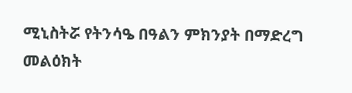ሚኒስትሯ የትንሳዔ በዓልን ምክንያት በማድረግ መልዕክት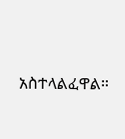አስተላልፈዋል።